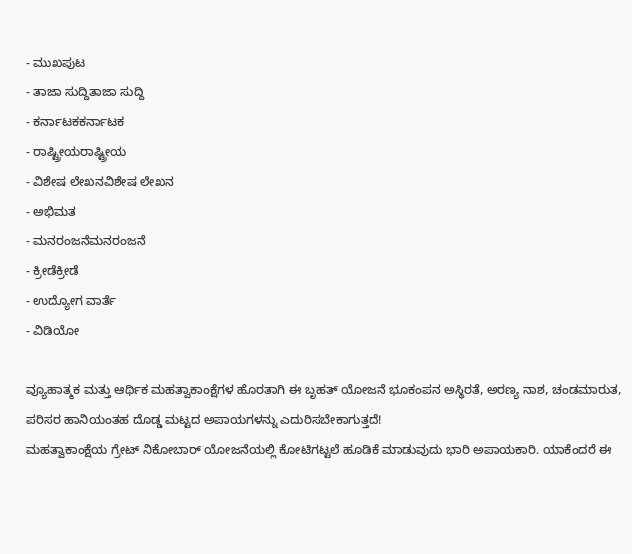- ಮುಖಪುಟ
- ತಾಜಾ ಸುದ್ದಿತಾಜಾ ಸುದ್ದಿ
- ಕರ್ನಾಟಕಕರ್ನಾಟಕ
- ರಾಷ್ಟ್ರೀಯರಾಷ್ಟ್ರೀಯ
- ವಿಶೇಷ ಲೇಖನವಿಶೇಷ ಲೇಖನ
- ಅಭಿಮತ
- ಮನರಂಜನೆಮನರಂಜನೆ
- ಕ್ರೀಡೆಕ್ರೀಡೆ
- ಉದ್ಯೋಗ ವಾರ್ತೆ
- ವಿಡಿಯೋ

ವ್ಯೂಹಾತ್ಮಕ ಮತ್ತು ಆರ್ಥಿಕ ಮಹತ್ವಾಕಾಂಕ್ಷೆಗಳ ಹೊರತಾಗಿ ಈ ಬೃಹತ್ ಯೋಜನೆ ಭೂಕಂಪನ ಅಸ್ಥಿರತೆ, ಅರಣ್ಯ ನಾಶ, ಚಂಡಮಾರುತ, ಪರಿಸರ ಹಾನಿಯಂತಹ ದೊಡ್ಡ ಮಟ್ಟದ ಅಪಾಯಗಳನ್ನು ಎದುರಿಸಬೇಕಾಗುತ್ತದೆ!
ಮಹತ್ವಾಕಾಂಕ್ಷೆಯ ಗ್ರೇಟ್ ನಿಕೋಬಾರ್ ಯೋಜನೆಯಲ್ಲಿ ಕೋಟಿಗಟ್ಟಲೆ ಹೂಡಿಕೆ ಮಾಡುವುದು ಭಾರಿ ಅಪಾಯಕಾರಿ. ಯಾಕೆಂದರೆ ಈ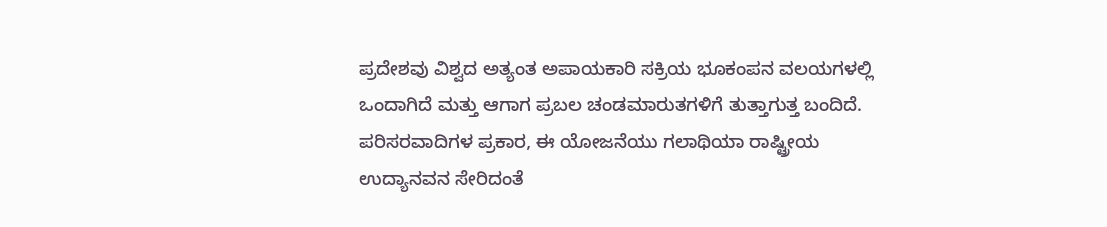ಪ್ರದೇಶವು ವಿಶ್ವದ ಅತ್ಯಂತ ಅಪಾಯಕಾರಿ ಸಕ್ರಿಯ ಭೂಕಂಪನ ವಲಯಗಳಲ್ಲಿ ಒಂದಾಗಿದೆ ಮತ್ತು ಆಗಾಗ ಪ್ರಬಲ ಚಂಡಮಾರುತಗಳಿಗೆ ತುತ್ತಾಗುತ್ತ ಬಂದಿದೆ.
ಪರಿಸರವಾದಿಗಳ ಪ್ರಕಾರ, ಈ ಯೋಜನೆಯು ಗಲಾಥಿಯಾ ರಾಷ್ಟ್ರೀಯ ಉದ್ಯಾನವನ ಸೇರಿದಂತೆ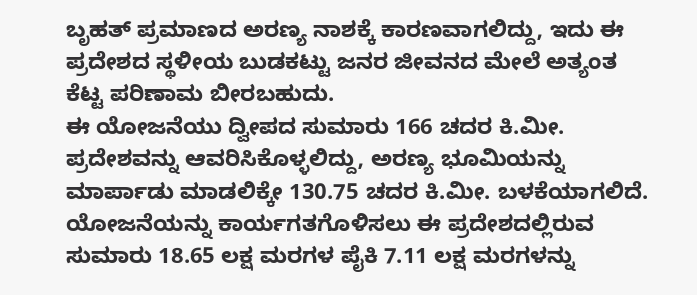ಬೃಹತ್ ಪ್ರಮಾಣದ ಅರಣ್ಯ ನಾಶಕ್ಕೆ ಕಾರಣವಾಗಲಿದ್ದು, ಇದು ಈ ಪ್ರದೇಶದ ಸ್ಥಳೀಯ ಬುಡಕಟ್ಟು ಜನರ ಜೀವನದ ಮೇಲೆ ಅತ್ಯಂತ ಕೆಟ್ಟ ಪರಿಣಾಮ ಬೀರಬಹುದು.
ಈ ಯೋಜನೆಯು ದ್ವೀಪದ ಸುಮಾರು 166 ಚದರ ಕಿ.ಮೀ. ಪ್ರದೇಶವನ್ನು ಆವರಿಸಿಕೊಳ್ಳಲಿದ್ದು, ಅರಣ್ಯ ಭೂಮಿಯನ್ನು ಮಾರ್ಪಾಡು ಮಾಡಲಿಕ್ಕೇ 130.75 ಚದರ ಕಿ.ಮೀ. ಬಳಕೆಯಾಗಲಿದೆ. ಯೋಜನೆಯನ್ನು ಕಾರ್ಯಗತಗೊಳಿಸಲು ಈ ಪ್ರದೇಶದಲ್ಲಿರುವ ಸುಮಾರು 18.65 ಲಕ್ಷ ಮರಗಳ ಪೈಕಿ 7.11 ಲಕ್ಷ ಮರಗಳನ್ನು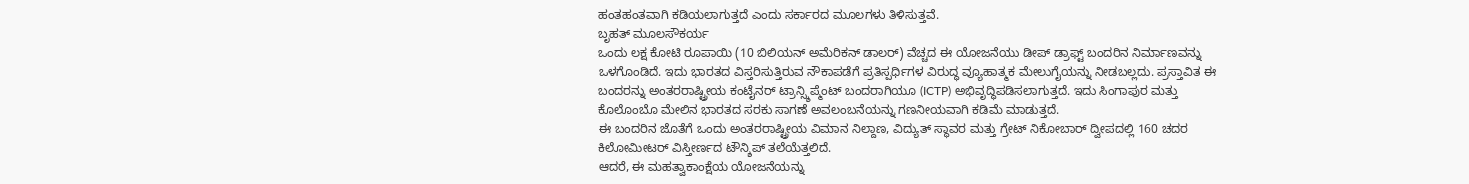ಹಂತಹಂತವಾಗಿ ಕಡಿಯಲಾಗುತ್ತದೆ ಎಂದು ಸರ್ಕಾರದ ಮೂಲಗಳು ತಿಳಿಸುತ್ತವೆ.
ಬೃಹತ್ ಮೂಲಸೌಕರ್ಯ
ಒಂದು ಲಕ್ಷ ಕೋಟಿ ರೂಪಾಯಿ (10 ಬಿಲಿಯನ್ ಅಮೆರಿಕನ್ ಡಾಲರ್) ವೆಚ್ಚದ ಈ ಯೋಜನೆಯು ಡೀಪ್ ಡ್ರಾಫ್ಟ್ ಬಂದರಿನ ನಿರ್ಮಾಣವನ್ನು ಒಳಗೊಂಡಿದೆ. ಇದು ಭಾರತದ ವಿಸ್ತರಿಸುತ್ತಿರುವ ನೌಕಾಪಡೆಗೆ ಪ್ರತಿಸ್ಪರ್ಧಿಗಳ ವಿರುದ್ಧ ವ್ಯೂಹಾತ್ಮಕ ಮೇಲುಗೈಯನ್ನು ನೀಡಬಲ್ಲದು. ಪ್ರಸ್ತಾವಿತ ಈ ಬಂದರನ್ನು ಅಂತರರಾಷ್ಟ್ರೀಯ ಕಂಟೈನರ್ ಟ್ರಾನ್ಸ್ಶಿಪ್ಮೆಂಟ್ ಬಂದರಾಗಿಯೂ (ICTP) ಅಭಿವೃದ್ಧಿಪಡಿಸಲಾಗುತ್ತದೆ. ಇದು ಸಿಂಗಾಪುರ ಮತ್ತು ಕೊಲೊಂಬೊ ಮೇಲಿನ ಭಾರತದ ಸರಕು ಸಾಗಣೆ ಅವಲಂಬನೆಯನ್ನು ಗಣನೀಯವಾಗಿ ಕಡಿಮೆ ಮಾಡುತ್ತದೆ.
ಈ ಬಂದರಿನ ಜೊತೆಗೆ ಒಂದು ಅಂತರರಾಷ್ಟ್ರೀಯ ವಿಮಾನ ನಿಲ್ದಾಣ, ವಿದ್ಯುತ್ ಸ್ಥಾವರ ಮತ್ತು ಗ್ರೇಟ್ ನಿಕೋಬಾರ್ ದ್ವೀಪದಲ್ಲಿ 160 ಚದರ ಕಿಲೋಮೀಟರ್ ವಿಸ್ತೀರ್ಣದ ಟೌನ್ಶಿಪ್ ತಲೆಯೆತ್ತಲಿದೆ.
ಆದರೆ, ಈ ಮಹತ್ವಾಕಾಂಕ್ಷೆಯ ಯೋಜನೆಯನ್ನು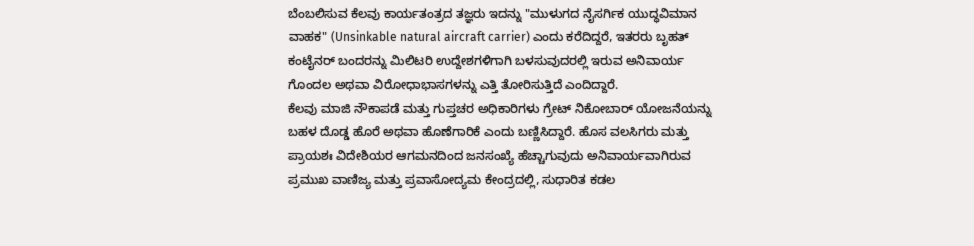ಬೆಂಬಲಿಸುವ ಕೆಲವು ಕಾರ್ಯತಂತ್ರದ ತಜ್ಞರು ಇದನ್ನು "ಮುಳುಗದ ನೈಸರ್ಗಿಕ ಯುದ್ಧವಿಮಾನ ವಾಹಕ" (Unsinkable natural aircraft carrier) ಎಂದು ಕರೆದಿದ್ದರೆ, ಇತರರು ಬೃಹತ್ ಕಂಟೈನರ್ ಬಂದರನ್ನು ಮಿಲಿಟರಿ ಉದ್ದೇಶಗಳಿಗಾಗಿ ಬಳಸುವುದರಲ್ಲಿ ಇರುವ ಅನಿವಾರ್ಯ ಗೊಂದಲ ಅಥವಾ ವಿರೋಧಾಭಾಸಗಳನ್ನು ಎತ್ತಿ ತೋರಿಸುತ್ತಿದೆ ಎಂದಿದ್ದಾರೆ.
ಕೆಲವು ಮಾಜಿ ನೌಕಾಪಡೆ ಮತ್ತು ಗುಪ್ತಚರ ಅಧಿಕಾರಿಗಳು ಗ್ರೇಟ್ ನಿಕೋಬಾರ್ ಯೋಜನೆಯನ್ನು ಬಹಳ ದೊಡ್ಡ ಹೊರೆ ಅಥವಾ ಹೊಣೆಗಾರಿಕೆ ಎಂದು ಬಣ್ಣಿಸಿದ್ದಾರೆ. ಹೊಸ ವಲಸಿಗರು ಮತ್ತು ಪ್ರಾಯಶಃ ವಿದೇಶಿಯರ ಆಗಮನದಿಂದ ಜನಸಂಖ್ಯೆ ಹೆಚ್ಚಾಗುವುದು ಅನಿವಾರ್ಯವಾಗಿರುವ ಪ್ರಮುಖ ವಾಣಿಜ್ಯ ಮತ್ತು ಪ್ರವಾಸೋದ್ಯಮ ಕೇಂದ್ರದಲ್ಲಿ, ಸುಧಾರಿತ ಕಡಲ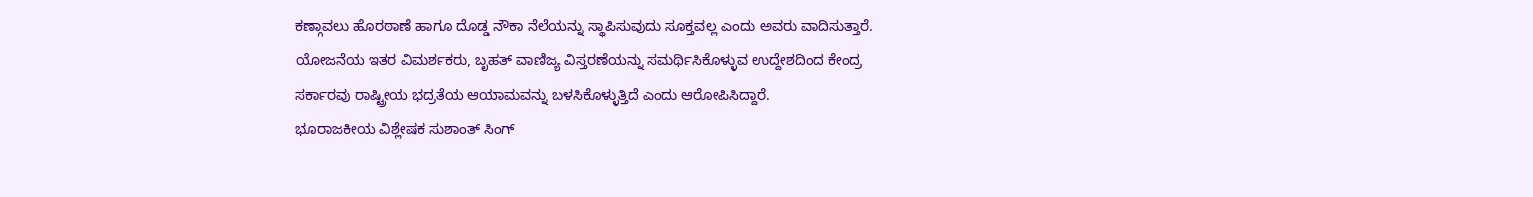ಕಣ್ಗಾವಲು ಹೊರಠಾಣೆ ಹಾಗೂ ದೊಡ್ಡ ನೌಕಾ ನೆಲೆಯನ್ನು ಸ್ಥಾಪಿಸುವುದು ಸೂಕ್ತವಲ್ಲ ಎಂದು ಅವರು ವಾದಿಸುತ್ತಾರೆ.
ಯೋಜನೆಯ ಇತರ ವಿಮರ್ಶಕರು, ಬೃಹತ್ ವಾಣಿಜ್ಯ ವಿಸ್ತರಣೆಯನ್ನು ಸಮರ್ಥಿಸಿಕೊಳ್ಳುವ ಉದ್ದೇಶದಿಂದ ಕೇಂದ್ರ ಸರ್ಕಾರವು ರಾಷ್ಟ್ರೀಯ ಭದ್ರತೆಯ ಆಯಾಮವನ್ನು ಬಳಸಿಕೊಳ್ಳುತ್ತಿದೆ ಎಂದು ಆರೋಪಿಸಿದ್ದಾರೆ.
ಭೂರಾಜಕೀಯ ವಿಶ್ಲೇಷಕ ಸುಶಾಂತ್ ಸಿಂಗ್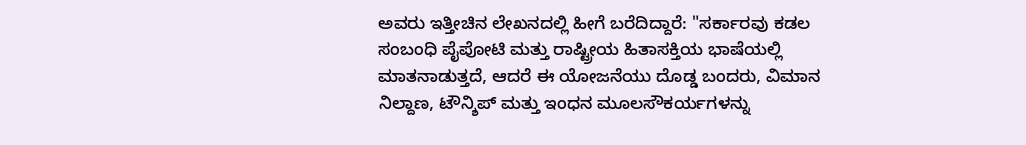ಅವರು ಇತ್ತೀಚಿನ ಲೇಖನದಲ್ಲಿ ಹೀಗೆ ಬರೆದಿದ್ದಾರೆ: "ಸರ್ಕಾರವು ಕಡಲ ಸಂಬಂಧಿ ಪೈಪೋಟಿ ಮತ್ತು ರಾಷ್ಟ್ರೀಯ ಹಿತಾಸಕ್ತಿಯ ಭಾಷೆಯಲ್ಲಿ ಮಾತನಾಡುತ್ತದೆ, ಆದರೆ ಈ ಯೋಜನೆಯು ದೊಡ್ಡ ಬಂದರು, ವಿಮಾನ ನಿಲ್ದಾಣ, ಟೌನ್ಶಿಪ್ ಮತ್ತು ಇಂಧನ ಮೂಲಸೌಕರ್ಯಗಳನ್ನು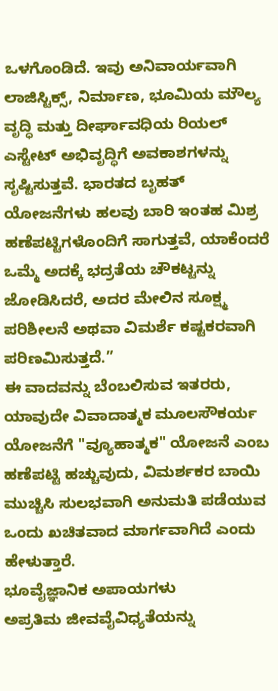ಒಳಗೊಂಡಿದೆ. ಇವು ಅನಿವಾರ್ಯವಾಗಿ ಲಾಜಿಸ್ಟಿಕ್ಸ್, ನಿರ್ಮಾಣ, ಭೂಮಿಯ ಮೌಲ್ಯ ವೃದ್ಧಿ ಮತ್ತು ದೀರ್ಘಾವಧಿಯ ರಿಯಲ್ ಎಸ್ಟೇಟ್ ಅಭಿವೃದ್ಧಿಗೆ ಅವಕಾಶಗಳನ್ನು ಸೃಷ್ಟಿಸುತ್ತವೆ. ಭಾರತದ ಬೃಹತ್ ಯೋಜನೆಗಳು ಹಲವು ಬಾರಿ ಇಂತಹ ಮಿಶ್ರ ಹಣೆಪಟ್ಟಿಗಳೊಂದಿಗೆ ಸಾಗುತ್ತವೆ, ಯಾಕೆಂದರೆ ಒಮ್ಮೆ ಅದಕ್ಕೆ ಭದ್ರತೆಯ ಚೌಕಟ್ಟನ್ನು ಜೋಡಿಸಿದರೆ, ಅದರ ಮೇಲಿನ ಸೂಕ್ಷ್ಮ ಪರಿಶೀಲನೆ ಅಥವಾ ವಿಮರ್ಶೆ ಕಷ್ಟಕರವಾಗಿ ಪರಿಣಮಿಸುತ್ತದೆ.”
ಈ ವಾದವನ್ನು ಬೆಂಬಲಿಸುವ ಇತರರು, ಯಾವುದೇ ವಿವಾದಾತ್ಮಕ ಮೂಲಸೌಕರ್ಯ ಯೋಜನೆಗೆ "ವ್ಯೂಹಾತ್ಮಕ" ಯೋಜನೆ ಎಂಬ ಹಣೆಪಟ್ಟಿ ಹಚ್ಚುವುದು, ವಿಮರ್ಶಕರ ಬಾಯಿ ಮುಚ್ಚಿಸಿ ಸುಲಭವಾಗಿ ಅನುಮತಿ ಪಡೆಯುವ ಒಂದು ಖಚಿತವಾದ ಮಾರ್ಗವಾಗಿದೆ ಎಂದು ಹೇಳುತ್ತಾರೆ.
ಭೂವೈಜ್ಞಾನಿಕ ಅಪಾಯಗಳು
ಅಪ್ರತಿಮ ಜೀವವೈವಿಧ್ಯತೆಯನ್ನು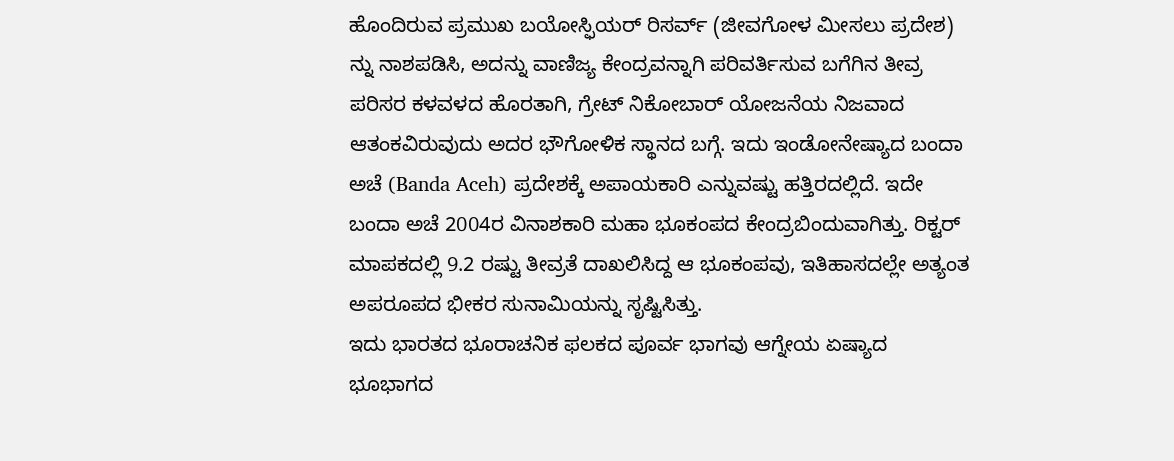ಹೊಂದಿರುವ ಪ್ರಮುಖ ಬಯೋಸ್ಫಿಯರ್ ರಿಸರ್ವ್ (ಜೀವಗೋಳ ಮೀಸಲು ಪ್ರದೇಶ) ನ್ನು ನಾಶಪಡಿಸಿ, ಅದನ್ನು ವಾಣಿಜ್ಯ ಕೇಂದ್ರವನ್ನಾಗಿ ಪರಿವರ್ತಿಸುವ ಬಗೆಗಿನ ತೀವ್ರ ಪರಿಸರ ಕಳವಳದ ಹೊರತಾಗಿ, ಗ್ರೇಟ್ ನಿಕೋಬಾರ್ ಯೋಜನೆಯ ನಿಜವಾದ ಆತಂಕವಿರುವುದು ಅದರ ಭೌಗೋಳಿಕ ಸ್ಥಾನದ ಬಗ್ಗೆ. ಇದು ಇಂಡೋನೇಷ್ಯಾದ ಬಂದಾ ಅಚೆ (Banda Aceh) ಪ್ರದೇಶಕ್ಕೆ ಅಪಾಯಕಾರಿ ಎನ್ನುವಷ್ಟು ಹತ್ತಿರದಲ್ಲಿದೆ. ಇದೇ ಬಂದಾ ಅಚೆ 2004ರ ವಿನಾಶಕಾರಿ ಮಹಾ ಭೂಕಂಪದ ಕೇಂದ್ರಬಿಂದುವಾಗಿತ್ತು. ರಿಕ್ಟರ್ ಮಾಪಕದಲ್ಲಿ 9.2 ರಷ್ಟು ತೀವ್ರತೆ ದಾಖಲಿಸಿದ್ದ ಆ ಭೂಕಂಪವು, ಇತಿಹಾಸದಲ್ಲೇ ಅತ್ಯಂತ ಅಪರೂಪದ ಭೀಕರ ಸುನಾಮಿಯನ್ನು ಸೃಷ್ಟಿಸಿತ್ತು.
ಇದು ಭಾರತದ ಭೂರಾಚನಿಕ ಫಲಕದ ಪೂರ್ವ ಭಾಗವು ಆಗ್ನೇಯ ಏಷ್ಯಾದ ಭೂಭಾಗದ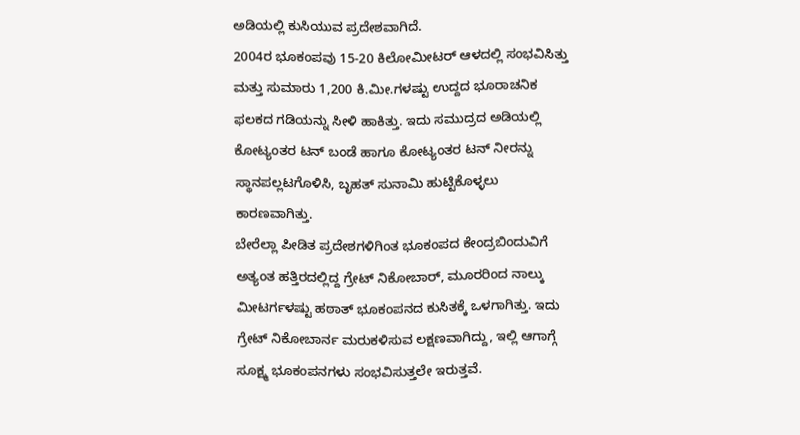ಅಡಿಯಲ್ಲಿ ಕುಸಿಯುವ ಪ್ರದೇಶವಾಗಿದೆ.
2004ರ ಭೂಕಂಪವು 15-20 ಕಿಲೋಮೀಟರ್ ಆಳದಲ್ಲಿ ಸಂಭವಿಸಿತ್ತು ಮತ್ತು ಸುಮಾರು 1,200 ಕಿ.ಮೀ.ಗಳಷ್ಟು ಉದ್ದದ ಭೂರಾಚನಿಕ ಫಲಕದ ಗಡಿಯನ್ನು ಸೀಳಿ ಹಾಕಿತ್ತು. ಇದು ಸಮುದ್ರದ ಅಡಿಯಲ್ಲಿ ಕೋಟ್ಯಂತರ ಟನ್ ಬಂಡೆ ಹಾಗೂ ಕೋಟ್ಯಂತರ ಟನ್ ನೀರನ್ನು ಸ್ಥಾನಪಲ್ಲಟಗೊಳಿಸಿ, ಬೃಹತ್ ಸುನಾಮಿ ಹುಟ್ಟಿಕೊಳ್ಳಲು ಕಾರಣವಾಗಿತ್ತು.
ಬೇರೆಲ್ಲಾ ಪೀಡಿತ ಪ್ರದೇಶಗಳಿಗಿಂತ ಭೂಕಂಪದ ಕೇಂದ್ರಬಿಂದುವಿಗೆ ಅತ್ಯಂತ ಹತ್ತಿರದಲ್ಲಿದ್ದ ಗ್ರೇಟ್ ನಿಕೋಬಾರ್, ಮೂರರಿಂದ ನಾಲ್ಕು ಮೀಟರ್ಗಳಷ್ಟು ಹಠಾತ್ ಭೂಕಂಪನದ ಕುಸಿತಕ್ಕೆ ಒಳಗಾಗಿತ್ತು. ಇದು ಗ್ರೇಟ್ ನಿಕೋಬಾರ್ನ ಮರುಕಳಿಸುವ ಲಕ್ಷಣವಾಗಿದ್ದು, ಇಲ್ಲಿ ಆಗಾಗ್ಗೆ ಸೂಕ್ಷ್ಮ ಭೂಕಂಪನಗಳು ಸಂಭವಿಸುತ್ತಲೇ ಇರುತ್ತವೆ.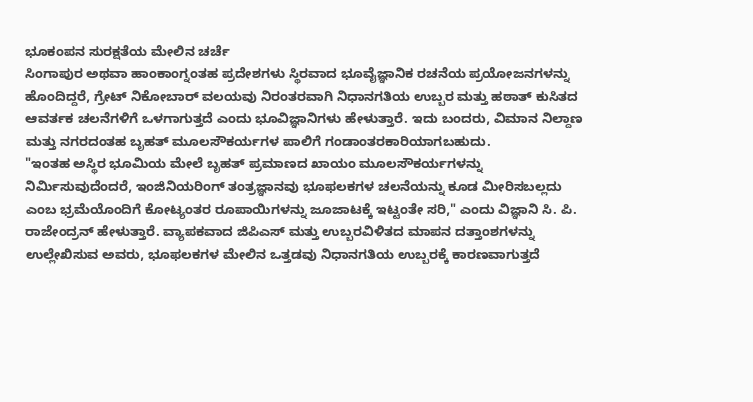ಭೂಕಂಪನ ಸುರಕ್ಷತೆಯ ಮೇಲಿನ ಚರ್ಚೆ
ಸಿಂಗಾಪುರ ಅಥವಾ ಹಾಂಕಾಂಗ್ನಂತಹ ಪ್ರದೇಶಗಳು ಸ್ಥಿರವಾದ ಭೂವೈಜ್ಞಾನಿಕ ರಚನೆಯ ಪ್ರಯೋಜನಗಳನ್ನು ಹೊಂದಿದ್ದರೆ, ಗ್ರೇಟ್ ನಿಕೋಬಾರ್ ವಲಯವು ನಿರಂತರವಾಗಿ ನಿಧಾನಗತಿಯ ಉಬ್ಬರ ಮತ್ತು ಹಠಾತ್ ಕುಸಿತದ ಆವರ್ತಕ ಚಲನೆಗಳಿಗೆ ಒಳಗಾಗುತ್ತದೆ ಎಂದು ಭೂವಿಜ್ಞಾನಿಗಳು ಹೇಳುತ್ತಾರೆ. ಇದು ಬಂದರು, ವಿಮಾನ ನಿಲ್ದಾಣ ಮತ್ತು ನಗರದಂತಹ ಬೃಹತ್ ಮೂಲಸೌಕರ್ಯಗಳ ಪಾಲಿಗೆ ಗಂಡಾಂತರಕಾರಿಯಾಗಬಹುದು.
"ಇಂತಹ ಅಸ್ಥಿರ ಭೂಮಿಯ ಮೇಲೆ ಬೃಹತ್ ಪ್ರಮಾಣದ ಖಾಯಂ ಮೂಲಸೌಕರ್ಯಗಳನ್ನು ನಿರ್ಮಿಸುವುದೆಂದರೆ, ಇಂಜಿನಿಯರಿಂಗ್ ತಂತ್ರಜ್ಞಾನವು ಭೂಫಲಕಗಳ ಚಲನೆಯನ್ನು ಕೂಡ ಮೀರಿಸಬಲ್ಲದು ಎಂಬ ಭ್ರಮೆಯೊಂದಿಗೆ ಕೋಟ್ಯಂತರ ರೂಪಾಯಿಗಳನ್ನು ಜೂಜಾಟಕ್ಕೆ ಇಟ್ಟಂತೇ ಸರಿ," ಎಂದು ವಿಜ್ಞಾನಿ ಸಿ. ಪಿ. ರಾಜೇಂದ್ರನ್ ಹೇಳುತ್ತಾರೆ. ವ್ಯಾಪಕವಾದ ಜಿಪಿಎಸ್ ಮತ್ತು ಉಬ್ಬರವಿಳಿತದ ಮಾಪನ ದತ್ತಾಂಶಗಳನ್ನು ಉಲ್ಲೇಖಿಸುವ ಅವರು, ಭೂಫಲಕಗಳ ಮೇಲಿನ ಒತ್ತಡವು ನಿಧಾನಗತಿಯ ಉಬ್ಬರಕ್ಕೆ ಕಾರಣವಾಗುತ್ತದೆ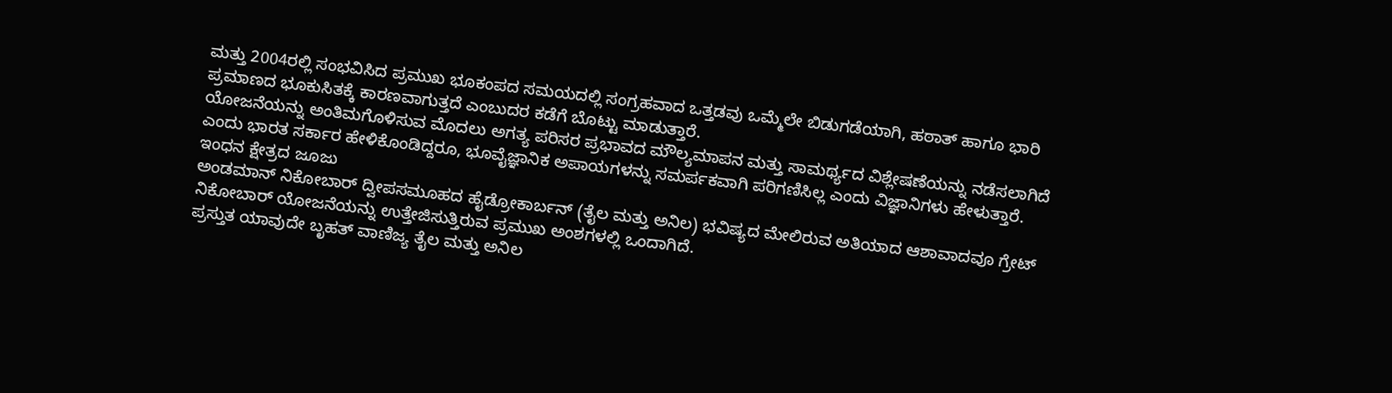ಮತ್ತು 2004ರಲ್ಲಿ ಸಂಭವಿಸಿದ ಪ್ರಮುಖ ಭೂಕಂಪದ ಸಮಯದಲ್ಲಿ ಸಂಗ್ರಹವಾದ ಒತ್ತಡವು ಒಮ್ಮೆಲೇ ಬಿಡುಗಡೆಯಾಗಿ, ಹಠಾತ್ ಹಾಗೂ ಭಾರಿ ಪ್ರಮಾಣದ ಭೂಕುಸಿತಕ್ಕೆ ಕಾರಣವಾಗುತ್ತದೆ ಎಂಬುದರ ಕಡೆಗೆ ಬೊಟ್ಟು ಮಾಡುತ್ತಾರೆ.
ಯೋಜನೆಯನ್ನು ಅಂತಿಮಗೊಳಿಸುವ ಮೊದಲು ಅಗತ್ಯ ಪರಿಸರ ಪ್ರಭಾವದ ಮೌಲ್ಯಮಾಪನ ಮತ್ತು ಸಾಮರ್ಥ್ಯದ ವಿಶ್ಲೇಷಣೆಯನ್ನು ನಡೆಸಲಾಗಿದೆ ಎಂದು ಭಾರತ ಸರ್ಕಾರ ಹೇಳಿಕೊಂಡಿದ್ದರೂ, ಭೂವೈಜ್ಞಾನಿಕ ಅಪಾಯಗಳನ್ನು ಸಮರ್ಪಕವಾಗಿ ಪರಿಗಣಿಸಿಲ್ಲ ಎಂದು ವಿಜ್ಞಾನಿಗಳು ಹೇಳುತ್ತಾರೆ.
ಇಂಧನ ಕ್ಷೇತ್ರದ ಜೂಜು
ಅಂಡಮಾನ್ ನಿಕೋಬಾರ್ ದ್ವೀಪಸಮೂಹದ ಹೈಡ್ರೋಕಾರ್ಬನ್ (ತೈಲ ಮತ್ತು ಅನಿಲ) ಭವಿಷ್ಯದ ಮೇಲಿರುವ ಅತಿಯಾದ ಆಶಾವಾದವೂ ಗ್ರೇಟ್ ನಿಕೋಬಾರ್ ಯೋಜನೆಯನ್ನು ಉತ್ತೇಜಿಸುತ್ತಿರುವ ಪ್ರಮುಖ ಅಂಶಗಳಲ್ಲಿ ಒಂದಾಗಿದೆ.
ಪ್ರಸ್ತುತ ಯಾವುದೇ ಬೃಹತ್ ವಾಣಿಜ್ಯ ತೈಲ ಮತ್ತು ಅನಿಲ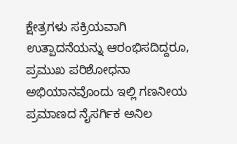ಕ್ಷೇತ್ರಗಳು ಸಕ್ರಿಯವಾಗಿ ಉತ್ಪಾದನೆಯನ್ನು ಆರಂಭಿಸದಿದ್ದರೂ, ಪ್ರಮುಖ ಪರಿಶೋಧನಾ ಅಭಿಯಾನವೊಂದು ಇಲ್ಲಿ ಗಣನೀಯ ಪ್ರಮಾಣದ ನೈಸರ್ಗಿಕ ಅನಿಲ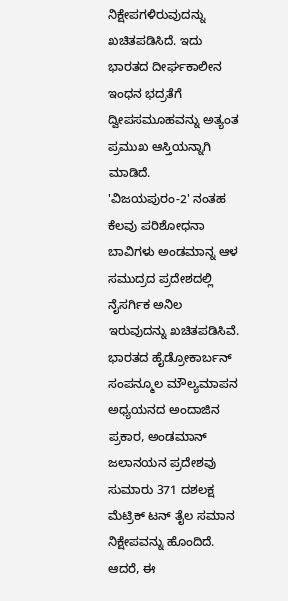ನಿಕ್ಷೇಪಗಳಿರುವುದನ್ನು ಖಚಿತಪಡಿಸಿದೆ. ಇದು ಭಾರತದ ದೀರ್ಘಕಾಲೀನ ಇಂಧನ ಭದ್ರತೆಗೆ ದ್ವೀಪಸಮೂಹವನ್ನು ಅತ್ಯಂತ ಪ್ರಮುಖ ಆಸ್ತಿಯನ್ನಾಗಿ ಮಾಡಿದೆ.
'ವಿಜಯಪುರಂ-2' ನಂತಹ ಕೆಲವು ಪರಿಶೋಧನಾ ಬಾವಿಗಳು ಅಂಡಮಾನ್ನ ಆಳ ಸಮುದ್ರದ ಪ್ರದೇಶದಲ್ಲಿ ನೈಸರ್ಗಿಕ ಅನಿಲ ಇರುವುದನ್ನು ಖಚಿತಪಡಿಸಿವೆ.
ಭಾರತದ ಹೈಡ್ರೋಕಾರ್ಬನ್ ಸಂಪನ್ಮೂಲ ಮೌಲ್ಯಮಾಪನ ಅಧ್ಯಯನದ ಅಂದಾಜಿನ ಪ್ರಕಾರ, ಅಂಡಮಾನ್ ಜಲಾನಯನ ಪ್ರದೇಶವು ಸುಮಾರು 371 ದಶಲಕ್ಷ ಮೆಟ್ರಿಕ್ ಟನ್ ತೈಲ ಸಮಾನ ನಿಕ್ಷೇಪವನ್ನು ಹೊಂದಿದೆ.
ಆದರೆ, ಈ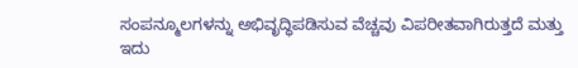ಸಂಪನ್ಮೂಲಗಳನ್ನು ಅಭಿವೃದ್ಧಿಪಡಿಸುವ ವೆಚ್ಚವು ವಿಪರೀತವಾಗಿರುತ್ತದೆ ಮತ್ತು ಇದು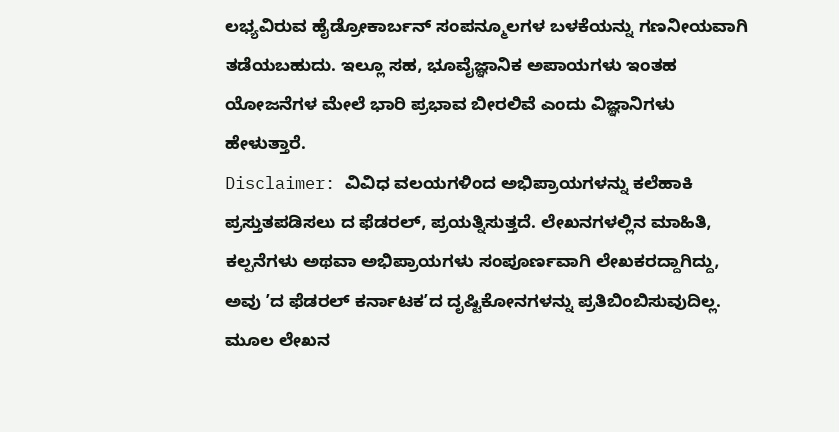ಲಭ್ಯವಿರುವ ಹೈಡ್ರೋಕಾರ್ಬನ್ ಸಂಪನ್ಮೂಲಗಳ ಬಳಕೆಯನ್ನು ಗಣನೀಯವಾಗಿ ತಡೆಯಬಹುದು. ಇಲ್ಲೂ ಸಹ, ಭೂವೈಜ್ಞಾನಿಕ ಅಪಾಯಗಳು ಇಂತಹ ಯೋಜನೆಗಳ ಮೇಲೆ ಭಾರಿ ಪ್ರಭಾವ ಬೀರಲಿವೆ ಎಂದು ವಿಜ್ಞಾನಿಗಳು ಹೇಳುತ್ತಾರೆ.
Disclaimer: ವಿವಿಧ ವಲಯಗಳಿಂದ ಅಭಿಪ್ರಾಯಗಳನ್ನು ಕಲೆಹಾಕಿ ಪ್ರಸ್ತುತಪಡಿಸಲು ದ ಫೆಡರಲ್, ಪ್ರಯತ್ನಿಸುತ್ತದೆ. ಲೇಖನಗಳಲ್ಲಿನ ಮಾಹಿತಿ, ಕಲ್ಪನೆಗಳು ಅಥವಾ ಅಭಿಪ್ರಾಯಗಳು ಸಂಪೂರ್ಣವಾಗಿ ಲೇಖಕರದ್ದಾಗಿದ್ದು, ಅವು ʼದ ಫೆಡರಲ್ ಕರ್ನಾಟಕʼದ ದೃಷ್ಟಿಕೋನಗಳನ್ನು ಪ್ರತಿಬಿಂಬಿಸುವುದಿಲ್ಲ. ಮೂಲ ಲೇಖನ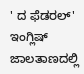' ದ ಫೆಡರಲ್' ಇಂಗ್ಲಿಷ್ ಜಾಲತಾಣದಲ್ಲಿ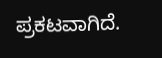ಪ್ರಕಟವಾಗಿದೆ.